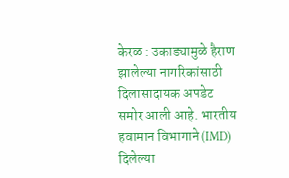केरळ : उकाड्यामुळे हैराण झालेल्या नागरिकांसाठी दिलासादायक अपडेट समोर आली आहे. भारतीय हवामान विभागाने (IMD) दिलेल्या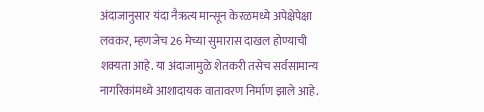अंदाजानुसार यंदा नैऋत्य मान्सून केरळमध्ये अपेक्षेपेक्षा लवकर, म्हणजेच 26 मेच्या सुमारास दाखल होण्याची शक्यता आहे. या अंदाजामुळे शेतकरी तसेच सर्वसामान्य नागरिकांमध्ये आशादायक वातावरण निर्माण झाले आहे.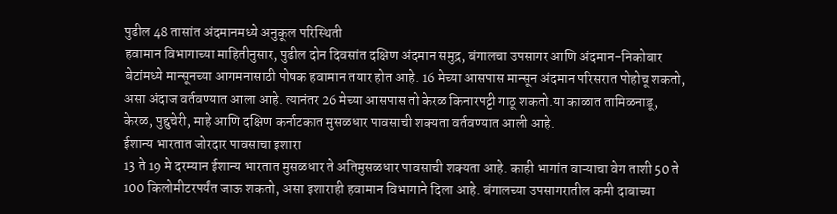पुढील 48 तासांत अंदमानमध्ये अनुकूल परिस्थिती
हवामान विभागाच्या माहितीनुसार, पुढील दोन दिवसांत दक्षिण अंदमान समुद्र, बंगालचा उपसागर आणि अंदमान-निकोबार बेटांमध्ये मान्सूनच्या आगमनासाठी पोषक हवामान तयार होत आहे. 16 मेच्या आसपास मान्सून अंदमान परिसरात पोहोचू शकतो, असा अंदाज वर्तवण्यात आला आहे. त्यानंतर 26 मेच्या आसपास तो केरळ किनारपट्टी गाठू शकतो.या काळात तामिळनाडू, केरळ, पुद्दुचेरी, माहे आणि दक्षिण कर्नाटकात मुसळधार पावसाची शक्यता वर्तवण्यात आली आहे.
ईशान्य भारतात जोरदार पावसाचा इशारा
13 ते 19 मे दरम्यान ईशान्य भारतात मुसळधार ते अतिमुसळधार पावसाची शक्यता आहे. काही भागांत वाऱ्याचा वेग ताशी 50 ते 100 किलोमीटरपर्यंत जाऊ शकतो, असा इशाराही हवामान विभागाने दिला आहे. बंगालच्या उपसागरातील कमी दाबाच्या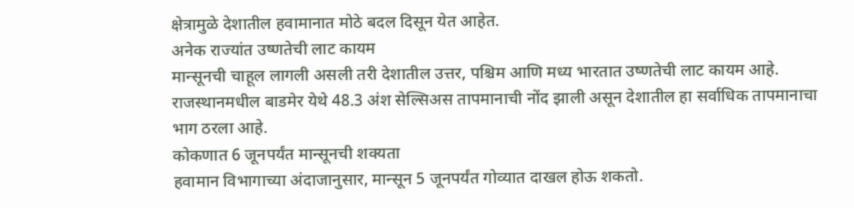क्षेत्रामुळे देशातील हवामानात मोठे बदल दिसून येत आहेत.
अनेक राज्यांत उष्णतेची लाट कायम
मान्सूनची चाहूल लागली असली तरी देशातील उत्तर, पश्चिम आणि मध्य भारतात उष्णतेची लाट कायम आहे. राजस्थानमधील बाडमेर येथे 48.3 अंश सेल्सिअस तापमानाची नोंद झाली असून देशातील हा सर्वाधिक तापमानाचा भाग ठरला आहे.
कोकणात 6 जूनपर्यंत मान्सूनची शक्यता
हवामान विभागाच्या अंदाजानुसार, मान्सून 5 जूनपर्यंत गोव्यात दाखल होऊ शकतो.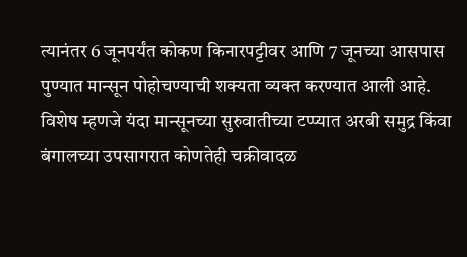त्यानंतर 6 जूनपर्यंत कोकण किनारपट्टीवर आणि 7 जूनच्या आसपास पुण्यात मान्सून पोहोचण्याची शक्यता व्यक्त करण्यात आली आहे.
विशेष म्हणजे यंदा मान्सूनच्या सुरुवातीच्या टप्प्यात अरबी समुद्र किंवा बंगालच्या उपसागरात कोणतेही चक्रीवादळ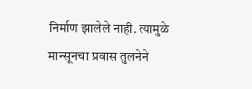निर्माण झालेले नाही. त्यामुळे मान्सूनचा प्रवास तुलनेने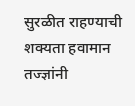सुरळीत राहण्याची शक्यता हवामान तज्ज्ञांनी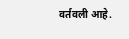वर्तवली आहे.